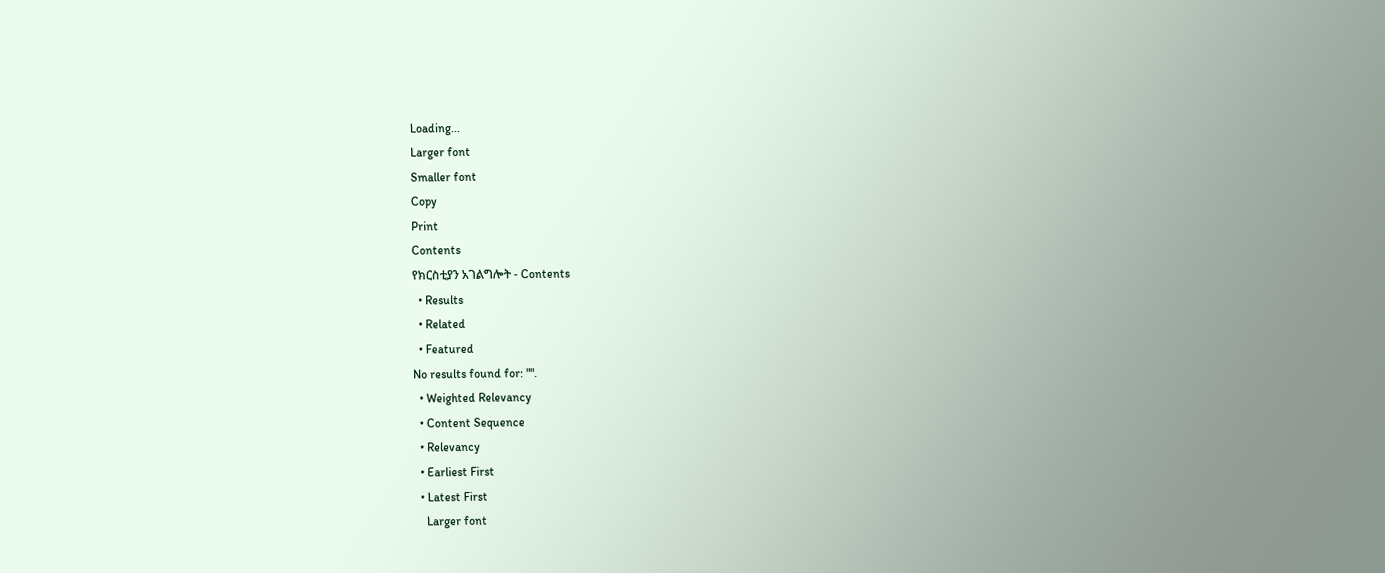Loading...
Larger font
Smaller font
Copy
Print
Contents
የክርስቲያን አገልግሎት - Contents
  • Results
  • Related
  • Featured
No results found for: "".
  • Weighted Relevancy
  • Content Sequence
  • Relevancy
  • Earliest First
  • Latest First
    Larger font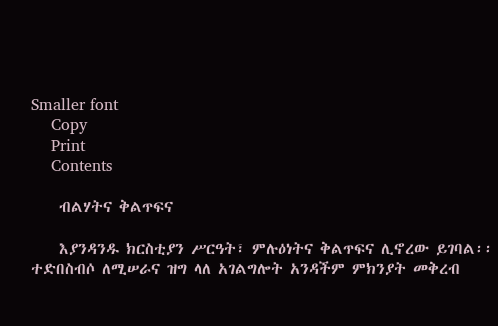Smaller font
    Copy
    Print
    Contents

    ብልሃትና ቅልጥፍና

    እያንዳንዱ ክርስቲያን ሥርዓት፣ ምሉዕነትና ቅልጥፍና ሊኖረው ይገባል፡፡ ተድበስብሶ ለሚሠራና ዝግ ላለ አገልግሎት አንዳችም ምክንያት መቅረብ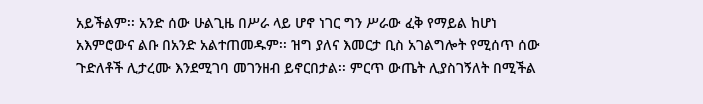አይችልም፡፡ አንድ ሰው ሁልጊዜ በሥራ ላይ ሆኖ ነገር ግን ሥራው ፈቅ የማይል ከሆነ አእምሮውና ልቡ በአንድ አልተጠመዱም፡፡ ዝግ ያለና እመርታ ቢስ አገልግሎት የሚሰጥ ሰው ጉድለቶች ሊታረሙ እንደሚገባ መገንዘብ ይኖርበታል፡፡ ምርጥ ውጤት ሊያስገኝለት በሚችል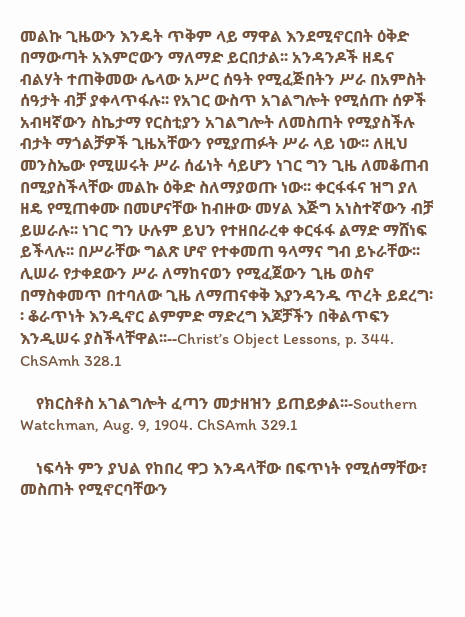መልኩ ጊዜውን እንዴት ጥቅም ላይ ማዋል እንደሚኖርበት ዕቅድ በማውጣት አእምሮውን ማለማድ ይርበታል፡፡ አንዳንዶች ዘዴና ብልሃት ተጠቅመው ሌላው አሥር ሰዓት የሚፈጅበትን ሥራ በአምስት ሰዓታት ብቻ ያቀላጥፋሉ፡፡ የአገር ውስጥ አገልግሎት የሚሰጡ ሰዎች አብዛኛውን ስኬታማ የርስቲያን አገልግሎት ለመስጠት የሚያስችሉ ብታት ማጎልቻዎች ጊዜአቸውን የሚያጠፉት ሥራ ላይ ነው፡፡ ለዚህ መንስኤው የሚሠሩት ሥራ ሰፊነት ሳይሆን ነገር ግን ጊዜ ለመቆጠብ በሚያስችላቸው መልኩ ዕቅድ ስለማያወጡ ነው፡፡ ቀርፋፋና ዝግ ያለ ዘዴ የሚጠቀሙ በመሆናቸው ከብዙው መሃል እጅግ አነስተኛውን ብቻ ይሠራሉ፡፡ ነገር ግን ሁሉም ይህን የተዘበራረቀ ቀርፋፋ ልማድ ማሸነፍ ይችላሉ፡፡ በሥራቸው ግልጽ ሆኖ የተቀመጠ ዓላማና ግብ ይኑራቸው፡፡ ሊሠራ የታቀደውን ሥራ ለማከናወን የሚፈጀውን ጊዜ ወስኖ በማስቀመጥ በተባለው ጊዜ ለማጠናቀቅ እያንዳንዱ ጥረት ይደረግ፡፡ ቆራጥነት እንዲኖር ልምምድ ማድረግ እጆቻችን በቅልጥፍን እንዲሠሩ ያስችላቸዋል፡፡--Christ’s Object Lessons, p. 344. ChSAmh 328.1

    የክርስቶስ አገልግሎት ፈጣን መታዘዝን ይጠይቃል፡፡-Southern Watchman, Aug. 9, 1904. ChSAmh 329.1

    ነፍሳት ምን ያህል የከበረ ዋጋ እንዳላቸው በፍጥነት የሚሰማቸው፣ መስጠት የሚኖርባቸውን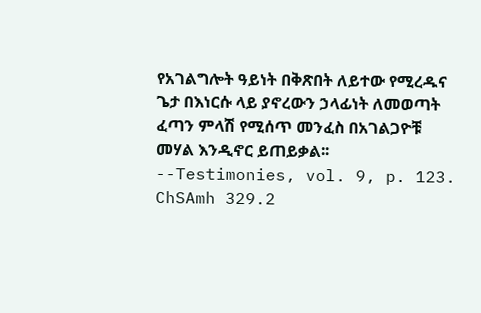የአገልግሎት ዓይነት በቅጽበት ለይተው የሚረዱና ጌታ በእነርሱ ላይ ያኖረውን ኃላፊነት ለመወጣት ፈጣን ምላሽ የሚሰጥ መንፈስ በአገልጋዮቹ መሃል እንዲኖር ይጠይቃል፡፡--Testimonies, vol. 9, p. 123. ChSAmh 329.2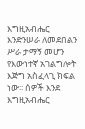እግዚአብሔር እንድንሠራ ለመደበልን ሥራ ታማኝ መሆን የእውነተኛ አገልግሎት እጅግ አስፈላጊ ክፍል ነው፡፡ ሰዎች እንደ እግዚአብሔር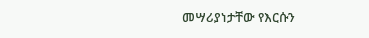መሣሪያነታቸው የእርሱን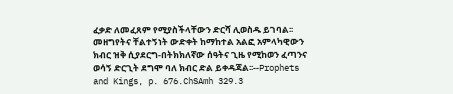ፈቃድ ለመፈጸም የሚያስችላቸውን ድርሻ ሊወስዱ ይገባል፡፡ መዘግየትና ቸልተኝነት ውድቀት ከማከተል አልፎ አምላካዊውን ክብር ዝቅ ሲያደርግ-በትክክለኛው ሰዓትና ጊዜ የሚከወን ፈጣንና ወሳኝ ድርጊት ደግሞ ባለ ክብር ድል ይቀዳጃል፡፡--Prophets and Kings, p. 676.ChSAmh 329.3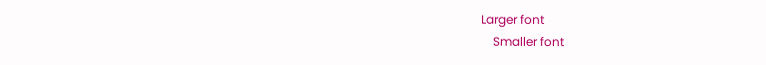Larger font
    Smaller font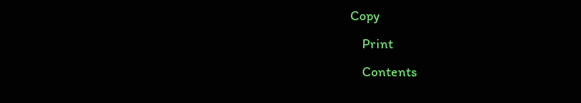Copy
    Print
    Contents